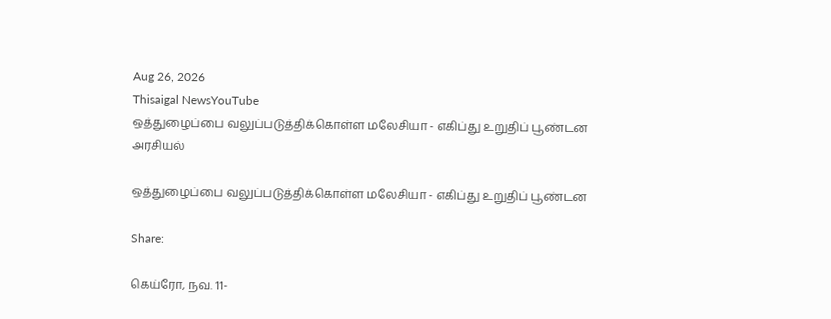Aug 26, 2026
Thisaigal NewsYouTube
ஒத்துழைப்பை வலுப்படுத்திக்கொள்ள மலேசியா - எகிப்து உறுதிப் பூண்டன
அரசியல்

ஒத்துழைப்பை வலுப்படுத்திக்கொள்ள மலேசியா - எகிப்து உறுதிப் பூண்டன

Share:

கெய்ரோ, நவ. 11-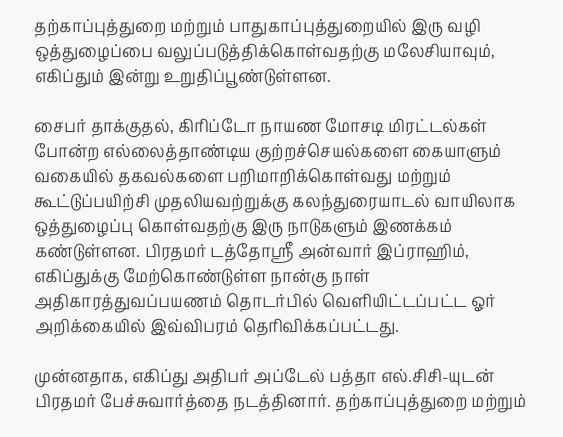தற்காப்புத்துறை மற்றும் பாதுகாப்புத்துறையில் இரு வழி ஒத்துழைப்பை வலுப்படுத்திக்கொள்வதற்கு மலேசியாவும், எகிப்தும் இன்று உறுதிப்பூண்டுள்ளன.

சைபர் தாக்குதல், கிரிப்டோ நாயண மோசடி மிரட்டல்கள் போன்ற எல்லைத்தாண்டிய குற்றச்செயல்களை கையாளும் வகையில் தகவல்களை பறிமாறிக்கொள்வது மற்றும் கூட்டுப்பயிற்சி முதலியவற்றுக்கு கலந்துரையாடல் வாயிலாக ஒத்துழைப்பு கொள்வதற்கு இரு நாடுகளும் இணக்கம் கண்டுள்ளன. பிரதமர் டத்தோஸ்ரீ அன்வார் இப்ராஹிம், எகிப்துக்கு மேற்கொண்டுள்ள நான்கு நாள் அதிகாரத்துவப்பயணம் தொடர்பில் வெளியிட்டப்பட்ட ஓர் அறிக்கையில் இவ்விபரம் தெரிவிக்கப்பட்டது.

முன்னதாக, எகிப்து அதிபர் அப்டேல் பத்தா எல்.சிசி-யுடன் பிரதமர் பேச்சுவார்த்தை நடத்தினார். தற்காப்புத்துறை மற்றும்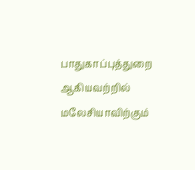பாதுகாப்புத்துறை ஆகியவற்றில் மலேசியாவிற்கும்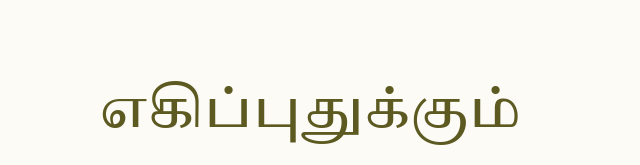எகிப்புதுக்கும்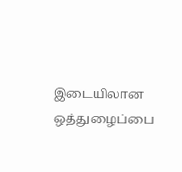இடையிலான ஒத்துழைப்பை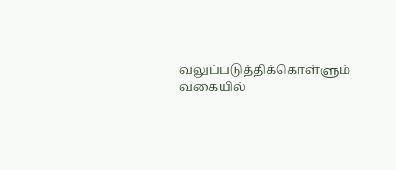வலுப்படுத்திக்கொள்ளும் வகையில்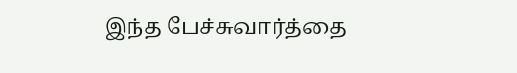இந்த பேச்சுவார்த்தை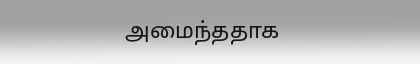அமைந்ததாக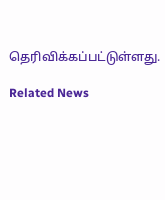தெரிவிக்கப்பட்டுள்ளது.

Related News